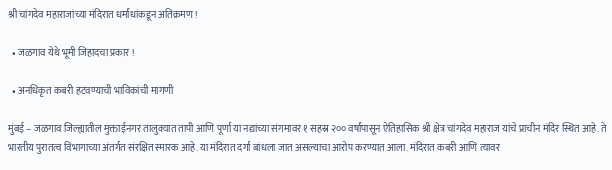श्री चांगदेव महाराजांच्या मंदिरात धर्मांधांकडून अतिक्रमण !

  • जळगाव येथे भूमी जिहादचा प्रकार !

  • अनधिकृत कबरी हटवण्याची भाविकांची मागणी

मुंबई – जळगाव जिल्ह्यातील मुक्ताईनगर तालुक्यात तापी आणि पूर्णा या नद्यांच्या संगमावर १ सहस्र २०० वर्षांपासून ऐतिहासिक श्री क्षेत्र चांगदेव महाराज यांचे प्राचीन मंदिर स्थित आहे. ते भारतीय पुरातत्व विभागाच्या अंतर्गत संरक्षित स्मारक आहे. या मंदिरात दर्गा बांधला जात असल्याचा आरोप करण्यात आला. मंदिरात कबरी आणि त्यावर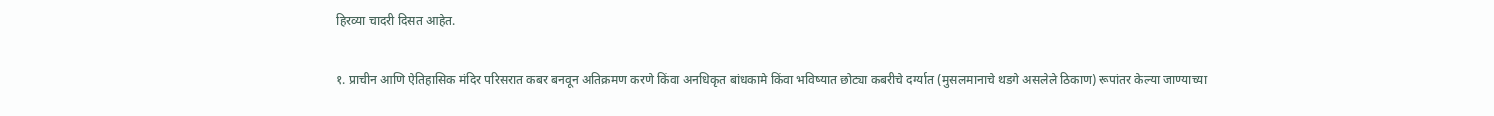हिरव्या चादरी दिसत आहेत.

१. प्राचीन आणि ऐतिहासिक मंदिर परिसरात कबर बनवून अतिक्रमण करणे किंवा अनधिकृत बांधकामे किंवा भविष्यात छोट्या कबरीचे दर्ग्यात (मुसलमानाचे थडगे असलेले ठिकाण) रूपांतर केल्या जाण्याच्या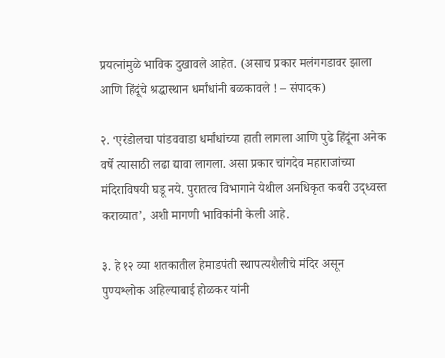प्रयत्नांमुळे भाविक दुखावले आहेत. (असाच प्रकार मलंगगडावर झाला आणि हिंदूंचे श्रद्धास्थान धर्मांधांनी बळकावले ! – संपादक)

२. ‘एरंडोलचा पांडववाडा धर्मांधांच्या हाती लागला आणि पुढे हिंदूंना अनेक वर्षे त्यासाठी लढा द्यावा लागला. असा प्रकार चांगदेव महाराजांच्या मंदिराविषयी घडू नये. पुरातत्व विभागाने येथील अनधिकृत कबरी उद्ध्वस्त कराव्यात’, अशी मागणी भाविकांनी केली आहे.

३. हे १२ व्या शतकातील हेमाडपंती स्थापत्यशैलीचे मंदिर असून पुण्यश्लोक अहिल्याबाई होळकर यांनी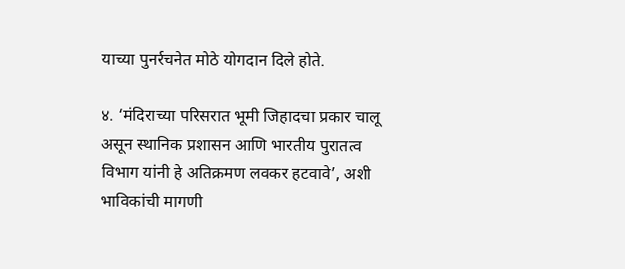याच्या पुनर्रचनेत मोठे योगदान दिले होते.

४. ‘मंदिराच्या परिसरात भूमी जिहादचा प्रकार चालू असून स्थानिक प्रशासन आणि भारतीय पुरातत्व विभाग यांनी हे अतिक्रमण लवकर हटवावे’, अशी भाविकांची मागणी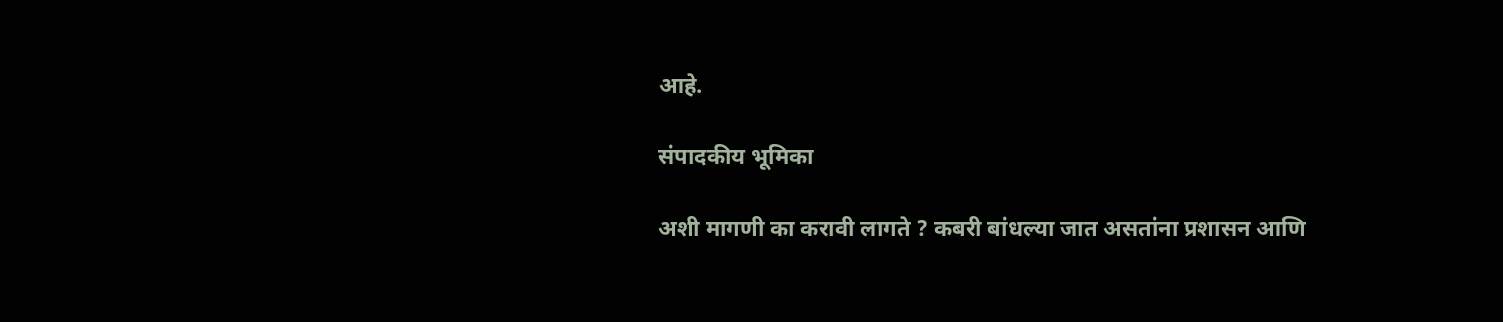आहे.

संपादकीय भूमिका

अशी मागणी का करावी लागते ? कबरी बांधल्या जात असतांना प्रशासन आणि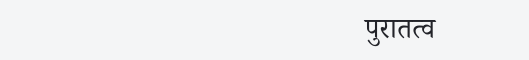पुरातत्व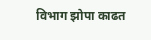विभाग झोपा काढत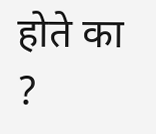होते का ?